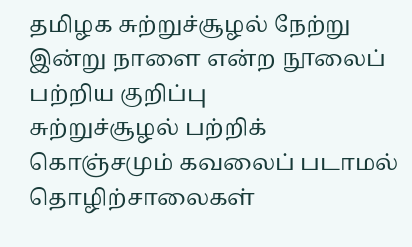தமிழக சுற்றுச்சூழல் நேற்று இன்று நாளை என்ற நூலைப் பற்றிய குறிப்பு
சுற்றுச்சூழல் பற்றிக் கொஞ்சமும் கவலைப் படாமல் தொழிற்சாலைகள்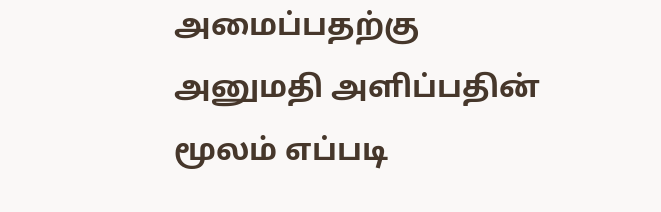அமைப்பதற்கு அனுமதி அளிப்பதின் மூலம் எப்படி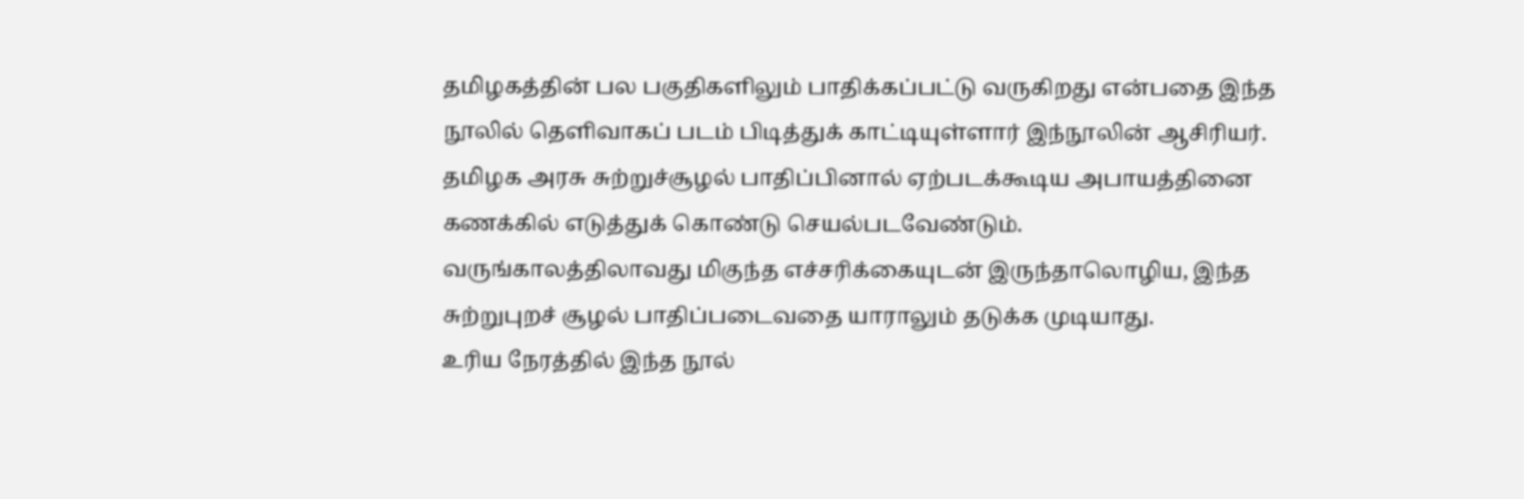தமிழகத்தின் பல பகுதிகளிலும் பாதிக்கப்பட்டு வருகிறது என்பதை இந்த நூலில் தெளிவாகப் படம் பிடித்துக் காட்டியுள்ளார் இந்நூலின் ஆசிரியர்.
தமிழக அரசு சுற்றுச்சூழல் பாதிப்பினால் ஏற்படக்கூடிய அபாயத்தினை கணக்கில் எடுத்துக் கொண்டு செயல்படவேண்டும்.
வருங்காலத்திலாவது மிகுந்த எச்சரிக்கையுடன் இருந்தாலொழிய, இந்த சுற்றுபுறச் சூழல் பாதிப்படைவதை யாராலும் தடுக்க முடியாது.
உரிய நேரத்தில் இந்த நூல்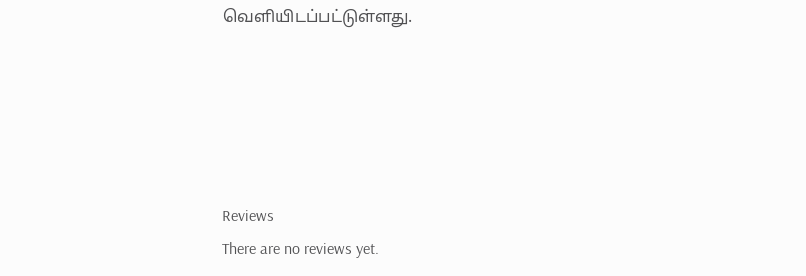வெளியிடப்பட்டுள்ளது.





Reviews
There are no reviews yet.